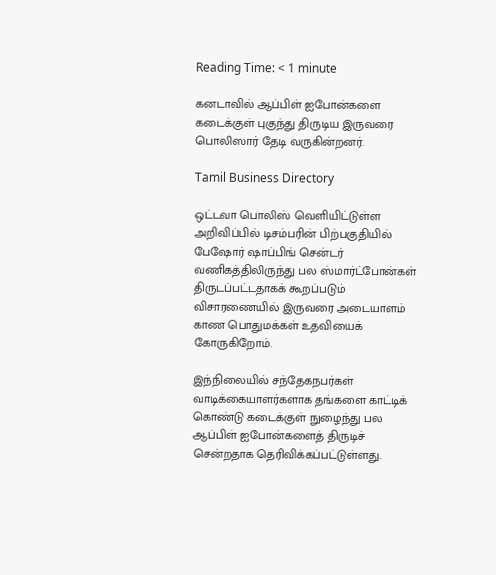Reading Time: < 1 minute

கனடாவில் ஆப்பிள் ஐபோன்களை கடைக்குள் புகுந்து திருடிய இருவரை பொலிஸார் தேடி வருகின்றனர்.

Tamil Business Directory

ஒட்டவா பொலிஸ் வெளியிட்டுள்ள அறிவிப்பில் டிசம்பரின் பிற்பகுதியில் பேஷோர் ஷாப்பிங் சென்டர் வணிகத்திலிருந்து பல ஸ்மார்ட்போன்கள் திருடப்பட்டதாகக் கூறப்படும் விசாரணையில் இருவரை அடையாளம் காண பொதுமக்கள் உதவியைக் கோருகிறோம்.

இந்நிலையில் சந்தேகநபர்கள் வாடிக்கையாளர்களாக தங்களை காட்டிக் கொண்டு கடைக்குள் நுழைந்து பல ஆப்பிள் ஐபோன்களைத் திருடிச் சென்றதாக தெரிவிக்கப்பட்டுள்ளது.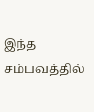இந்த சம்பவத்தில்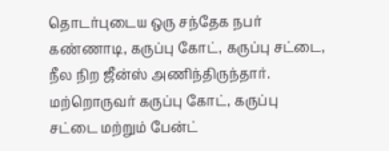தொடர்புடைய ஒரு சந்தேக நபர் கண்ணாடி, கருப்பு கோட், கருப்பு சட்டை, நீல நிற ஜீன்ஸ் அணிந்திருந்தார். மற்றொருவர் கருப்பு கோட், கருப்பு சட்டை மற்றும் பேன்ட்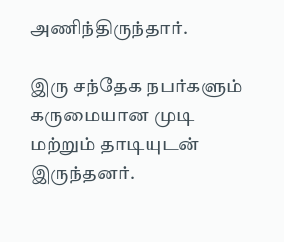அணிந்திருந்தார்.

இரு சந்தேக நபர்களும் கருமையான முடி மற்றும் தாடியுடன் இருந்தனர்.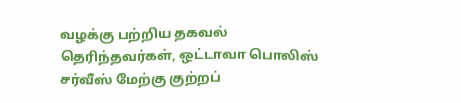வழக்கு பற்றிய தகவல் தெரிந்தவர்கள், ஒட்டாவா பொலிஸ் சர்வீஸ் மேற்கு குற்றப்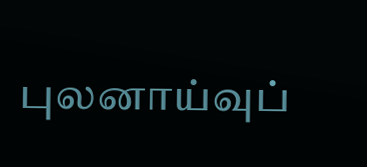புலனாய்வுப்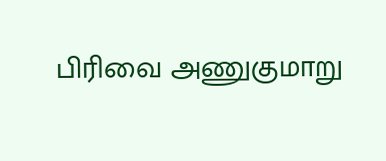பிரிவை அணுகுமாறு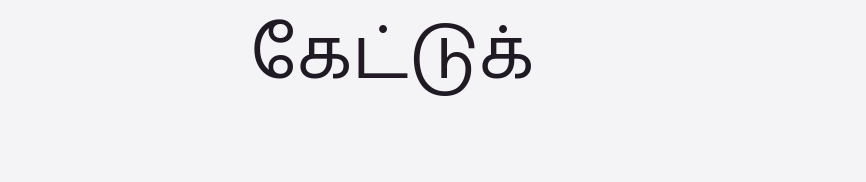கேட்டுக்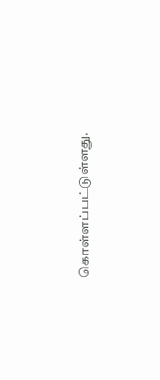கொள்ளப்பட்டுள்ளது.